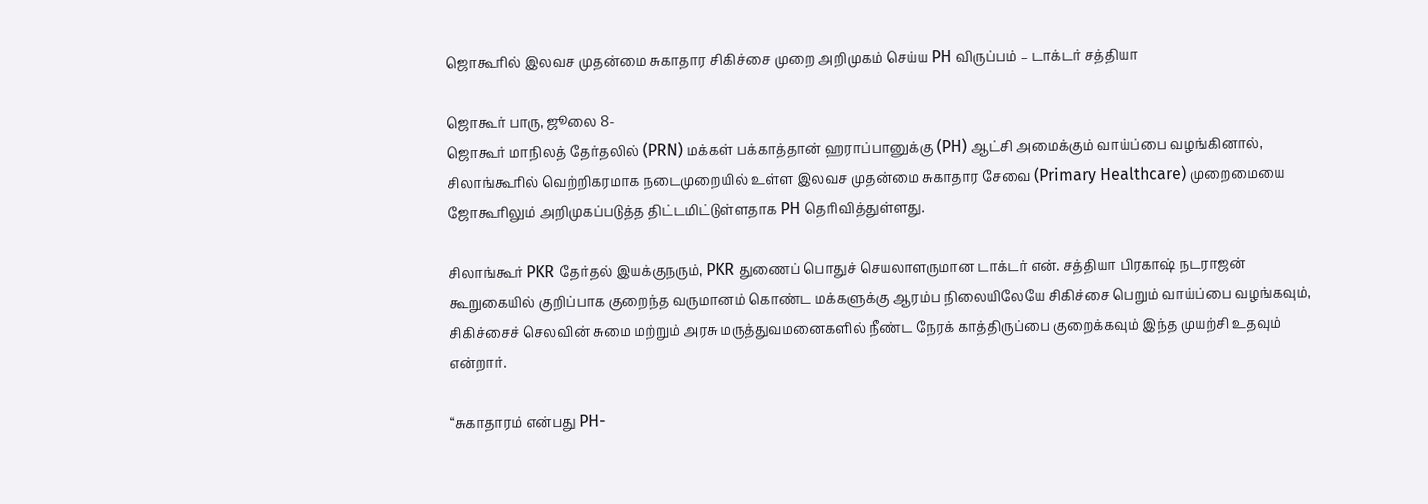ஜொகூரில் இலவச முதன்மை சுகாதார சிகிச்சை முறை அறிமுகம் செய்ய PH விருப்பம் – டாக்டர் சத்தியா

ஜொகூர் பாரு, ஜூலை 8-
ஜொகூர் மாநிலத் தேர்தலில் (PRN) மக்கள் பக்காத்தான் ஹராப்பானுக்கு (PH) ஆட்சி அமைக்கும் வாய்ப்பை வழங்கினால், சிலாங்கூரில் வெற்றிகரமாக நடைமுறையில் உள்ள இலவச முதன்மை சுகாதார சேவை (Primary Healthcare) முறைமையை ஜோகூரிலும் அறிமுகப்படுத்த திட்டமிட்டுள்ளதாக PH தெரிவித்துள்ளது.

சிலாங்கூர் PKR தேர்தல் இயக்குநரும், PKR துணைப் பொதுச் செயலாளருமான டாக்டர் என். சத்தியா பிரகாஷ் நடராஜன் கூறுகையில் குறிப்பாக குறைந்த வருமானம் கொண்ட மக்களுக்கு ஆரம்ப நிலையிலேயே சிகிச்சை பெறும் வாய்ப்பை வழங்கவும், சிகிச்சைச் செலவின் சுமை மற்றும் அரசு மருத்துவமனைகளில் நீண்ட நேரக் காத்திருப்பை குறைக்கவும் இந்த முயற்சி உதவும் என்றார்.

“சுகாதாரம் என்பது PH-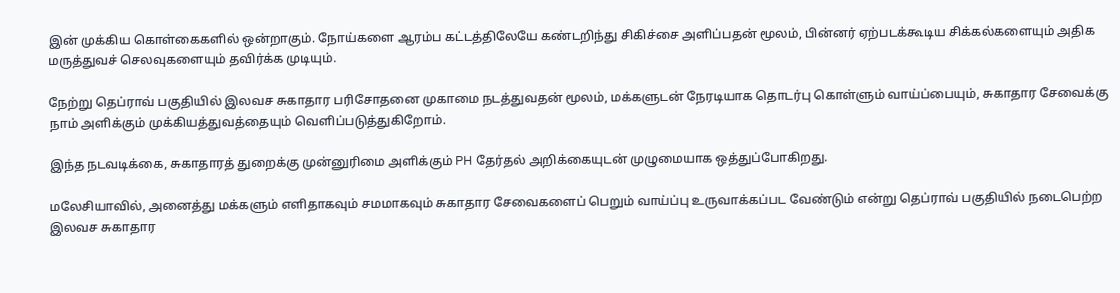இன் முக்கிய கொள்கைகளில் ஒன்றாகும். நோய்களை ஆரம்ப கட்டத்திலேயே கண்டறிந்து சிகிச்சை அளிப்பதன் மூலம், பின்னர் ஏற்படக்கூடிய சிக்கல்களையும் அதிக மருத்துவச் செலவுகளையும் தவிர்க்க முடியும்.

நேற்று தெப்ராவ் பகுதியில் இலவச சுகாதார பரிசோதனை முகாமை நடத்துவதன் மூலம், மக்களுடன் நேரடியாக தொடர்பு கொள்ளும் வாய்ப்பையும், சுகாதார சேவைக்கு நாம் அளிக்கும் முக்கியத்துவத்தையும் வெளிப்படுத்துகிறோம்.

இந்த நடவடிக்கை, சுகாதாரத் துறைக்கு முன்னுரிமை அளிக்கும் PH தேர்தல் அறிக்கையுடன் முழுமையாக ஒத்துப்போகிறது.

மலேசியாவில், அனைத்து மக்களும் எளிதாகவும் சமமாகவும் சுகாதார சேவைகளைப் பெறும் வாய்ப்பு உருவாக்கப்பட வேண்டும் என்று தெப்ராவ் பகுதியில் நடைபெற்ற இலவச சுகாதார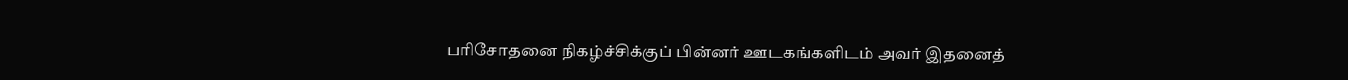பரிசோதனை நிகழ்ச்சிக்குப் பின்னர் ஊடகங்களிடம் அவர் இதனைத்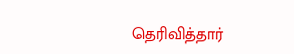தெரிவித்தார்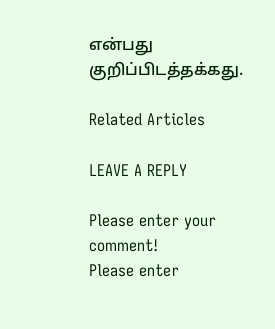என்பது குறிப்பிடத்தக்கது.

Related Articles

LEAVE A REPLY

Please enter your comment!
Please enter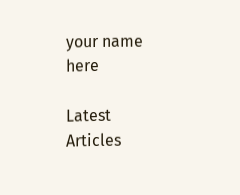your name here

Latest Articles